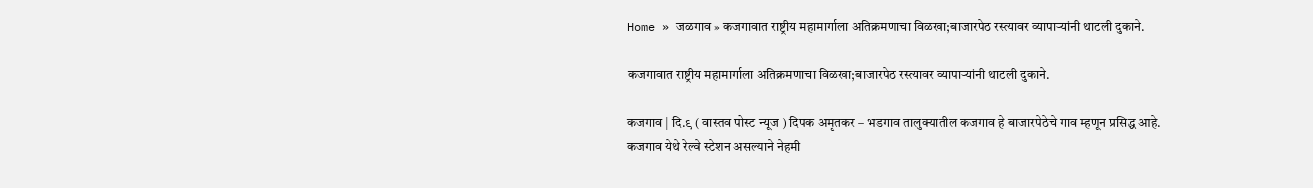Home » जळगाव » कजगावात राष्ट्रीय महामार्गाला अतिक्रमणाचा विळखा;बाजारपेठ रस्त्यावर व्यापाऱ्यांनी थाटली दुकाने.

कजगावात राष्ट्रीय महामार्गाला अतिक्रमणाचा विळखा;बाजारपेठ रस्त्यावर व्यापाऱ्यांनी थाटली दुकाने.

कजगाव | दि.९ ( वास्तव पोस्ट न्यूज ) दिपक अमृतकर – भडगाव तालुक्यातील कजगाव हे बाजारपेठेचे गाव म्हणून प्रसिद्ध आहे. कजगाव येथे रेल्वे स्टेशन असल्याने नेहमी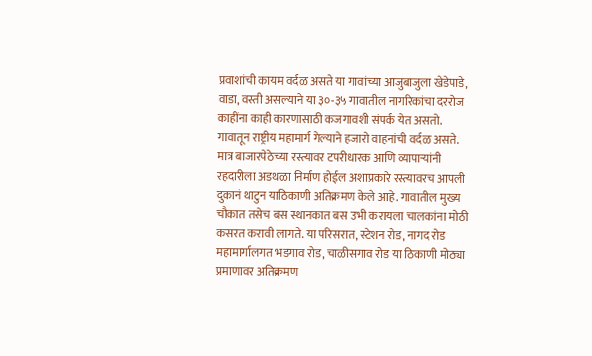प्रवाशांची कायम वर्दळ असते या गावांच्या आजुबाजुला खेडेपाडे, वाडा, वस्ती असल्याने या ३०-३५ गावातील नागरिकांचा दररोज काहींना काही कारणासाठी कजगावशी संपर्क येत असतो. गावातून राष्ट्रीय महामार्ग गेल्याने हजारो वाहनांची वर्दळ असते. मात्र बाजारपेठेच्या रस्त्यावर टपरीधारक आणि व्यापाऱ्यांनी रहदारीला अडथळा निर्माण होईल अशाप्रकारे रस्त्यावरच आपली दुकानं थाटुन याठिकाणी अतिक्रमण केले आहे. गावातील मुख्य चौकात तसेच बस स्थानकात बस उभी करायला चालकांना मोठी कसरत करावी लागते. या परिसरात, स्टेशन रोड, नागद रोड महामार्गालगत भडगाव रोड, चाळीसगाव रोड या ठिकाणी मोठ्या प्रमाणावर अतिक्रमण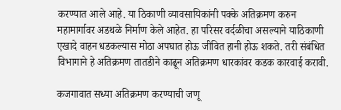करण्यात आले आहे. या ठिकाणी व्यावसायिकांनी पक्के अतिक्रमण करुन महामार्गावर अडथळे निर्माण केले आहेत. हा परिसर वर्दळीचा असल्याने याठिकाणी एखादे वाहन धडकल्यास मोठा अपघात होऊ जीवित हानी होऊ शकते. तरी संबंधित विभागाने हे अतिक्रमण तातडीने काढून अतिक्रमण धारकांवर कडक कारवाई करावी.

कजगावात सध्या अतिक्रमण करण्याची जणू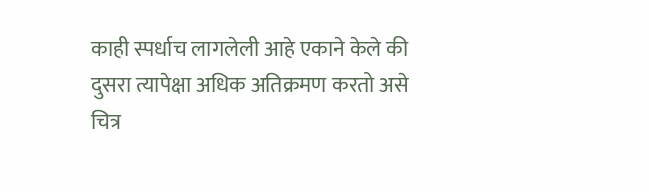काही स्पर्धाच लागलेली आहे एकाने केले की दुसरा त्यापेक्षा अधिक अतिक्रमण करतो असे चित्र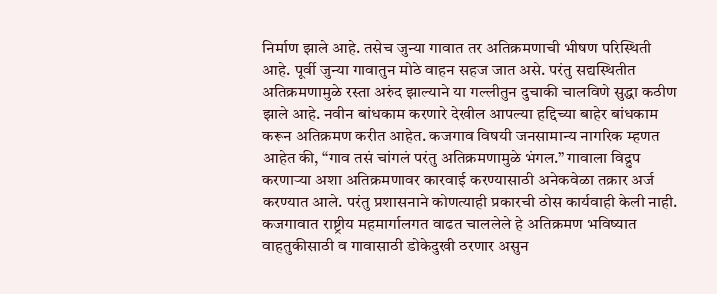निर्माण झाले आहे. तसेच जुन्या गावात तर अतिक्रमणाची भीषण परिस्थिती आहे. पूर्वी जुन्या गावातुन मोठे वाहन सहज जात असे. परंतु सद्यस्थितीत अतिक्रमणामुळे रस्ता अरुंद झाल्याने या गल्लीतुन दुचाकी चालविणे सुद्धा कठीण झाले आहे. नवीन बांधकाम करणारे देखील आपल्या हद्दिच्या बाहेर बांधकाम करून अतिक्रमण करीत आहेत. कजगाव विषयी जनसामान्य नागरिक म्हणत आहेत की, “गाव तसं चांगलं परंतु अतिक्रमणामुळे भंगल.” गावाला विद्रुप करणाऱ्या अशा अतिक्रमणावर कारवाई करण्यासाठी अनेकवेळा तक्रार अर्ज करण्यात आले. परंतु प्रशासनाने कोणत्याही प्रकारची ठोस कार्यवाही केली नाही. कजगावात राष्ट्रीय महमार्गालगत वाढत चाललेले हे अतिक्रमण भविष्यात वाहतुकीसाठी व गावासाठी डोकेदुखी ठरणार असुन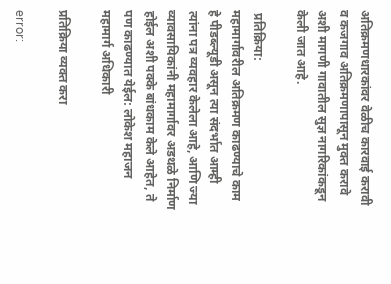अतिक्रमणधारकांवर वेळीच कारवाई करावी व कजगाव अतिक्रमणापासून मुक्त करावे अशी मागणी गावातील सुज्ञ नागरिकांकडून केली जात आहे.

 प्रतिक्रिया:
महामार्गावरील अतिक्रमण काढण्याचे काम हे पीडब्ल्यूडी असून त्या संदर्भात आम्ही त्यांना पत्र व्यवहार केलेला आहे, आणि ज्या व्यावसायिकांनी महामार्गावर अडथळे निर्माण होईल अशी पक्के बांधकाम केले आहेत, ते पण काढण्यात येईल: लोकेश महाजन महामार्ग अधिकारी

प्रतिक्रिया व्यक्त करा

error: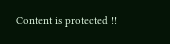Content is protected !!